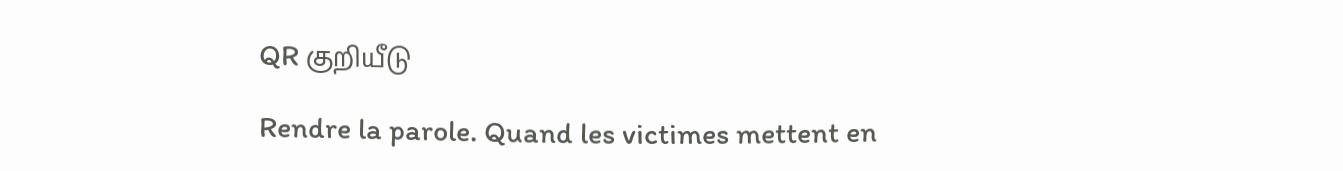QR குறியீடு

Rendre la parole. Quand les victimes mettent en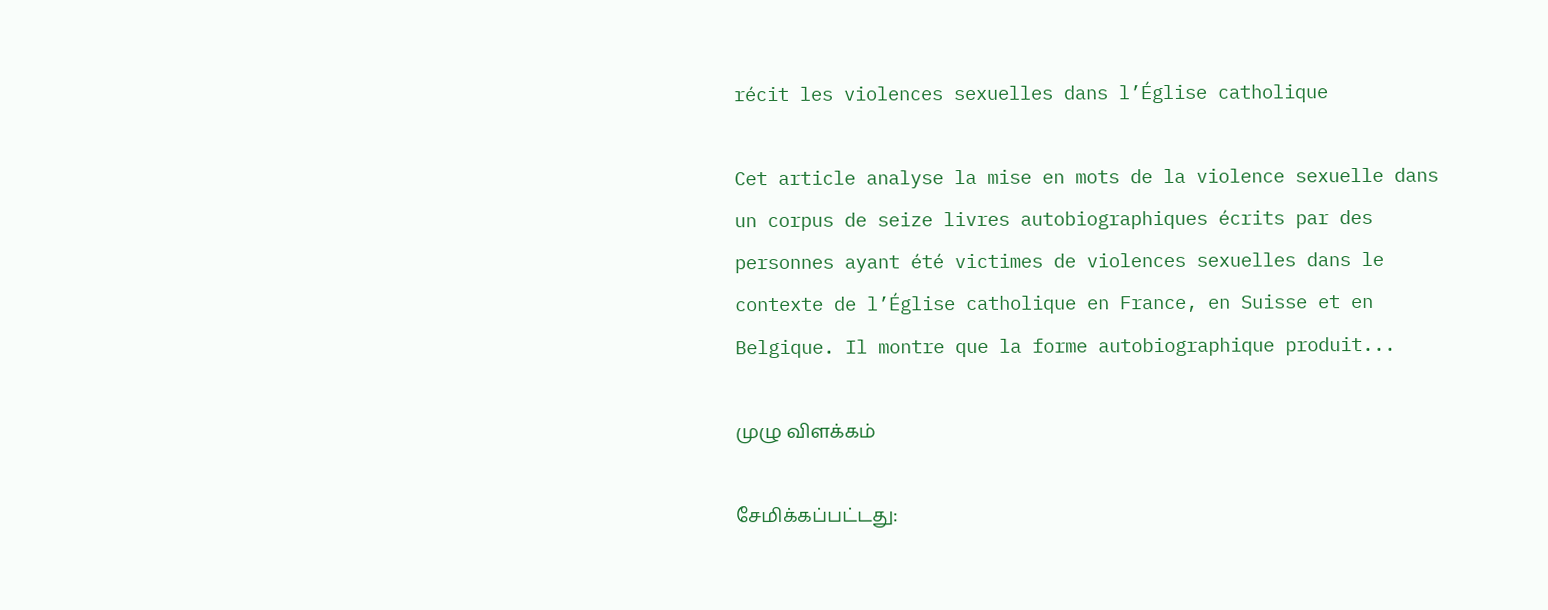récit les violences sexuelles dans l’Église catholique

Cet article analyse la mise en mots de la violence sexuelle dans un corpus de seize livres autobiographiques écrits par des personnes ayant été victimes de violences sexuelles dans le contexte de l’Église catholique en France, en Suisse et en Belgique. Il montre que la forme autobiographique produit...

முழு விளக்கம்

சேமிக்கப்பட்டது: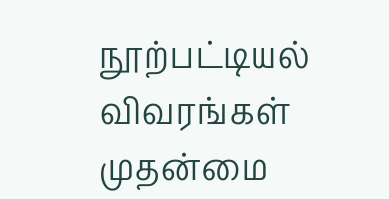நூற்பட்டியல் விவரங்கள்
முதன்மை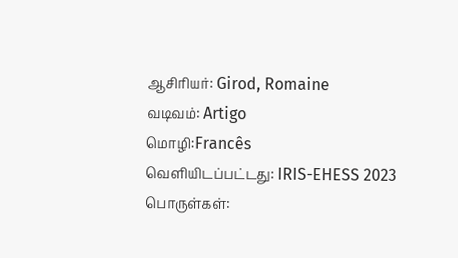ஆசிரியர்: Girod, Romaine
வடிவம்: Artigo
மொழி:Francês
வெளியிடப்பட்டது: IRIS-EHESS 2023
பொருள்கள்: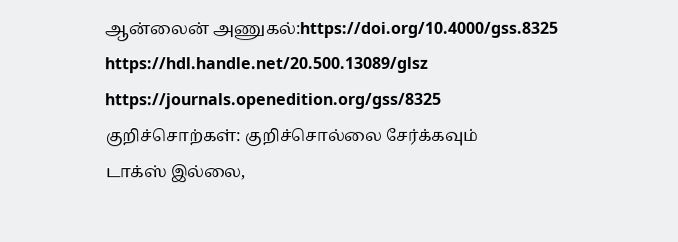ஆன்லைன் அணுகல்:https://doi.org/10.4000/gss.8325
https://hdl.handle.net/20.500.13089/glsz
https://journals.openedition.org/gss/8325
குறிச்சொற்கள்: குறிச்சொல்லை சேர்க்கவும்
டாக்‌ஸ் இல்லை,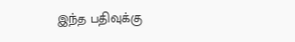இந்த பதிவுக்கு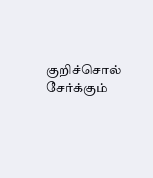குறிச்சொல் சேர்க்கும்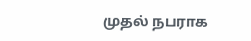முதல் நபராக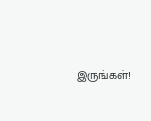இருங்கள்!